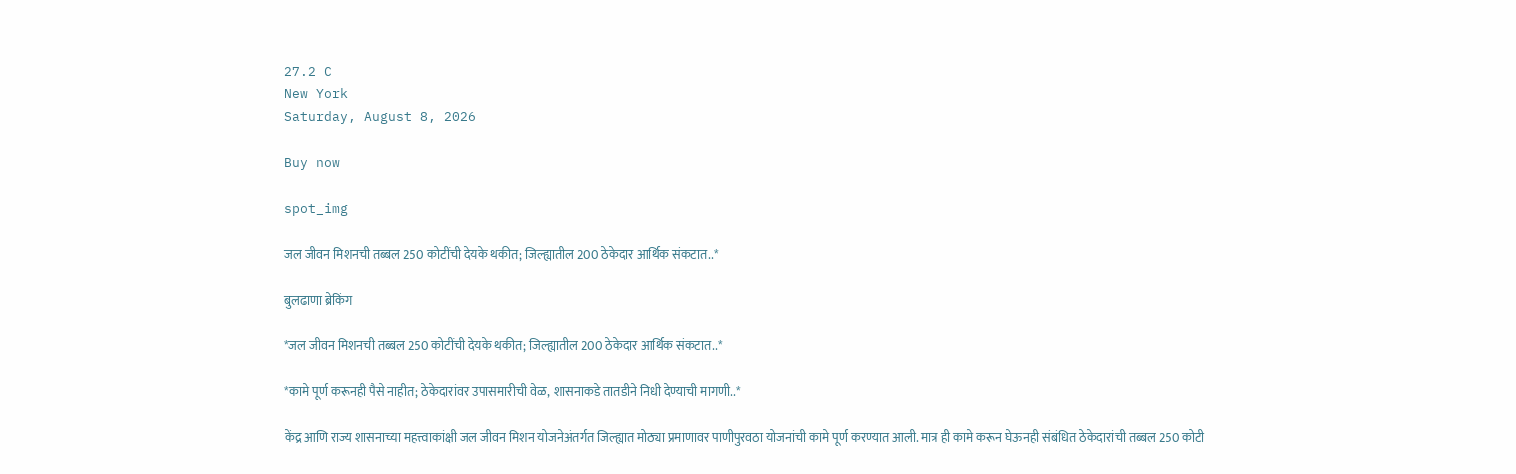27.2 C
New York
Saturday, August 8, 2026

Buy now

spot_img

जल जीवन मिशनची तब्बल 250 कोटींची देयके थकीत; जिल्ह्यातील 200 ठेकेदार आर्थिक संकटात..*

बुलढाणा ब्रेकिंग

*जल जीवन मिशनची तब्बल 250 कोटींची देयके थकीत; जिल्ह्यातील 200 ठेकेदार आर्थिक संकटात..*

*कामे पूर्ण करूनही पैसे नाहीत; ठेकेदारांवर उपासमारीची वेळ, शासनाकडे तातडीने निधी देण्याची मागणी..*

केंद्र आणि राज्य शासनाच्या महत्त्वाकांक्षी जल जीवन मिशन योजनेअंतर्गत जिल्ह्यात मोठ्या प्रमाणावर पाणीपुरवठा योजनांची कामे पूर्ण करण्यात आली. मात्र ही कामे करून घेऊनही संबंधित ठेकेदारांची तब्बल 250 कोटी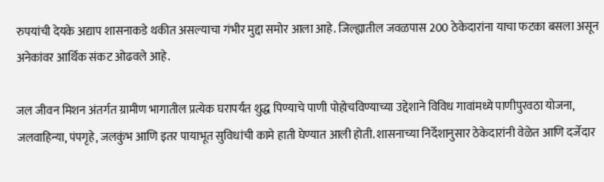रुपयांची देयके अद्याप शासनाकडे थकीत असल्याचा गंभीर मुद्दा समोर आला आहे. जिल्ह्यातील जवळपास 200 ठेकेदारांना याचा फटका बसला असून अनेकांवर आर्थिक संकट ओढवले आहे.

जल जीवन मिशन अंतर्गत ग्रामीण भागातील प्रत्येक घरापर्यंत शुद्ध पिण्याचे पाणी पोहोचविण्याच्या उद्देशाने विविध गावांमध्ये पाणीपुरवठा योजना, जलवाहिन्या, पंपगृहे, जलकुंभ आणि इतर पायाभूत सुविधांची कामे हाती घेण्यात आली होती. शासनाच्या निर्देशानुसार ठेकेदारांनी वेळेत आणि दर्जेदार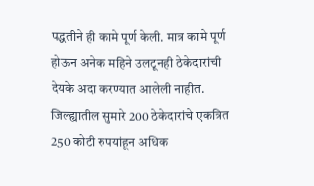पद्धतीने ही कामे पूर्ण केली. मात्र कामे पूर्ण होऊन अनेक महिने उलटूनही ठेकेदारांची देयके अदा करण्यात आलेली नाहीत. जिल्ह्यातील सुमारे 200 ठेकेदारांचे एकत्रित 250 कोटी रुपयांहून अधिक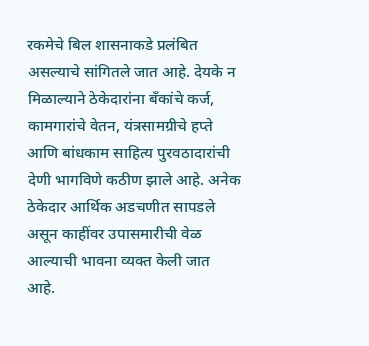रकमेचे बिल शासनाकडे प्रलंबित असल्याचे सांगितले जात आहे. देयके न मिळाल्याने ठेकेदारांना बँकांचे कर्ज, कामगारांचे वेतन, यंत्रसामग्रीचे हप्ते आणि बांधकाम साहित्य पुरवठादारांची देणी भागविणे कठीण झाले आहे. अनेक ठेकेदार आर्थिक अडचणीत सापडले असून काहींवर उपासमारीची वेळ आल्याची भावना व्यक्त केली जात आहे.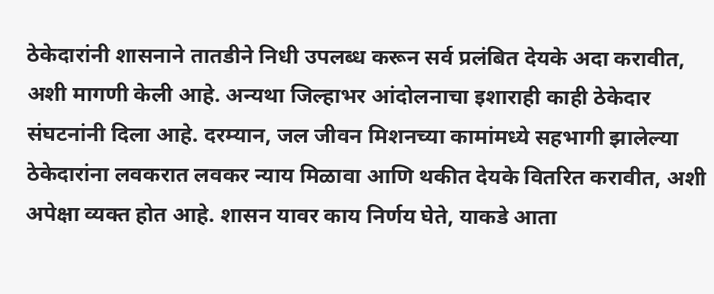ठेकेदारांनी शासनाने तातडीने निधी उपलब्ध करून सर्व प्रलंबित देयके अदा करावीत, अशी मागणी केली आहे. अन्यथा जिल्हाभर आंदोलनाचा इशाराही काही ठेकेदार संघटनांनी दिला आहे. दरम्यान, जल जीवन मिशनच्या कामांमध्ये सहभागी झालेल्या ठेकेदारांना लवकरात लवकर न्याय मिळावा आणि थकीत देयके वितरित करावीत, अशी अपेक्षा व्यक्त होत आहे. शासन यावर काय निर्णय घेते, याकडे आता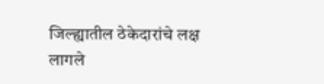जिल्ह्यातील ठेकेदारांचे लक्ष लागले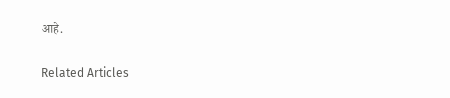आहे.

Related Articles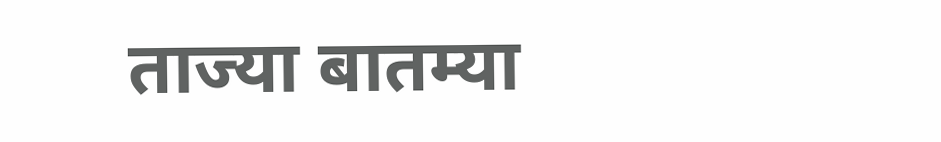ताज्या बातम्या